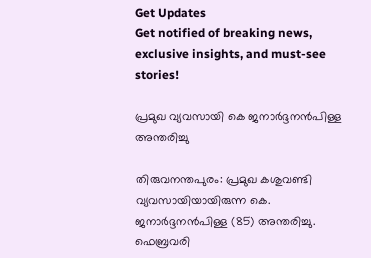Get Updates
Get notified of breaking news, exclusive insights, and must-see stories!

പ്രമുഖ വ്യവസായി കെ ജനാര്‍ദ്ദനന്‍പിള്ള അന്തരിച്ചു

തിരുവനന്തപുരം: പ്രമുഖ കശുവണ്ടി വ്യവസായിയായിരുന്ന കെ. ജനാര്‍ദ്ദനന്‍പിള്ള (85) അന്തരിച്ചു. ഫെബ്രവരി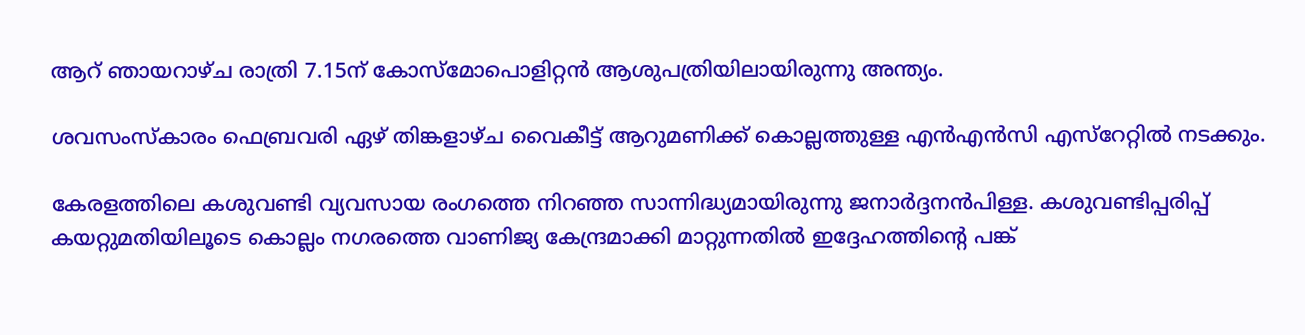ആറ് ഞായറാഴ്ച രാത്രി 7.15ന് കോസ്മോപൊളിറ്റന്‍ ആശുപത്രിയിലായിരുന്നു അന്ത്യം.

ശവസംസ്കാരം ഫെബ്രവരി ഏഴ് തിങ്കളാഴ്ച വൈകീട്ട് ആറുമണിക്ക് കൊല്ലത്തുള്ള എന്‍എന്‍സി എസ്റേറ്റില്‍ നടക്കും.

കേരളത്തിലെ കശുവണ്ടി വ്യവസായ രംഗത്തെ നിറഞ്ഞ സാന്നിദ്ധ്യമായിരുന്നു ജനാര്‍ദ്ദനന്‍പിള്ള. കശുവണ്ടിപ്പരിപ്പ് കയറ്റുമതിയിലൂടെ കൊല്ലം നഗരത്തെ വാണിജ്യ കേന്ദ്രമാക്കി മാറ്റുന്നതില്‍ ഇദ്ദേഹത്തിന്റെ പങ്ക്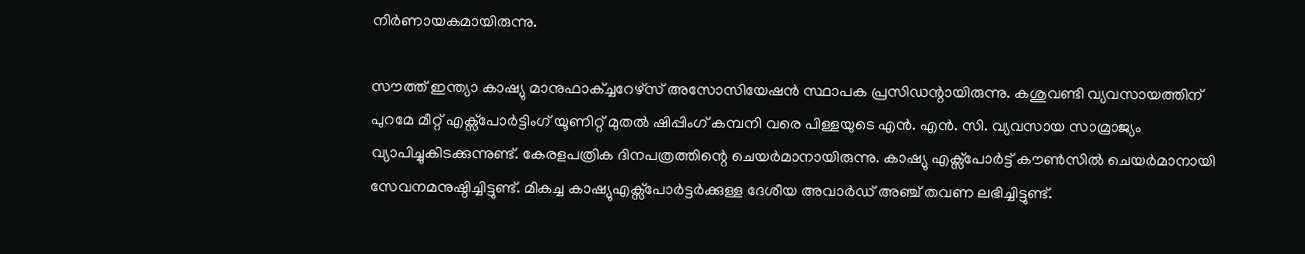നിര്‍ണായകമായിരുന്നു.

സൗത്ത് ഇന്ത്യാ കാഷ്യു മാനുഫാക്ച്ചറേഴ്സ് അസോസിയേഷന്‍ സ്ഥാപക പ്രസിഡന്റായിരുന്നു. കശുവണ്ടി വ്യവസായത്തിന് പുറമേ മീറ്റ് എക്സ്പോര്‍ട്ടിംഗ് യൂണിറ്റ് മുതല്‍ ഷിപ്പിംഗ് കമ്പനി വരെ പിള്ളയുടെ എന്‍. എന്‍. സി. വ്യവസായ സാമ്രാജ്യം വ്യാപിച്ചുകിടക്കുന്നുണ്ട്. കേരളപത്രിക ദിനപത്രത്തിന്റെ ചെയര്‍മാനായിരുന്നു. കാഷ്യു എക്സ്പോര്‍ട്ട് കൗണ്‍സില്‍ ചെയര്‍മാനായി സേവനമനുഷ്ഠിച്ചിട്ടുണ്ട്. മികച്ച കാഷ്യുഎക്സ്പോര്‍ട്ടര്‍ക്കുള്ള ദേശീയ അവാര്‍ഡ് അഞ്ച് തവണ ലഭിച്ചിട്ടുണ്ട്.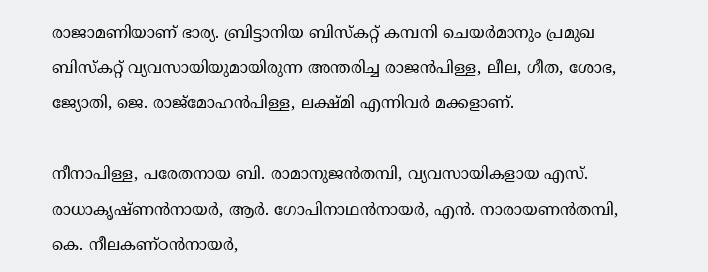രാജാമണിയാണ് ഭാര്യ. ബ്രിട്ടാനിയ ബിസ്കറ്റ് കമ്പനി ചെയര്‍മാനും പ്രമുഖ ബിസ്കറ്റ് വ്യവസായിയുമായിരുന്ന അന്തരിച്ച രാജന്‍പിള്ള, ലീല, ഗീത, ശോഭ, ജ്യോതി, ജെ. രാജ്മോഹന്‍പിള്ള, ലക്ഷ്മി എന്നിവര്‍ മക്കളാണ്.

നീനാപിള്ള, പരേതനായ ബി. രാമാനുജന്‍തമ്പി, വ്യവസായികളായ എസ്. രാധാകൃഷ്ണന്‍നായര്‍, ആര്‍. ഗോപിനാഥന്‍നായര്‍, എന്‍. നാരായണന്‍തമ്പി, കെ. നീലകണ്ഠന്‍നായര്‍,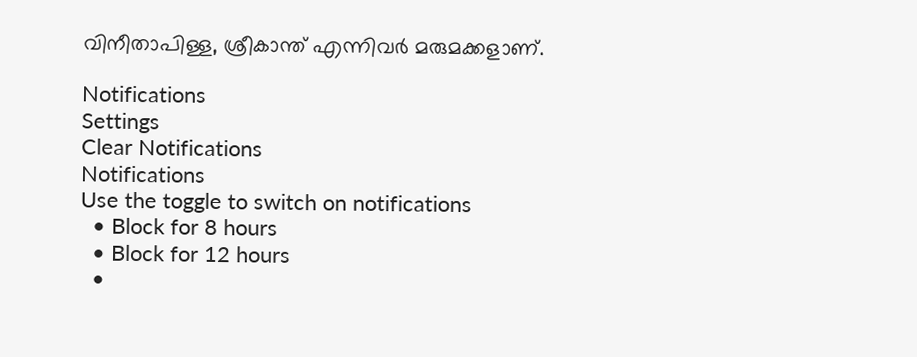വിനീതാപിള്ള, ശ്രീകാന്ത് എന്നിവര്‍ മരുമക്കളാണ്.

Notifications
Settings
Clear Notifications
Notifications
Use the toggle to switch on notifications
  • Block for 8 hours
  • Block for 12 hours
  •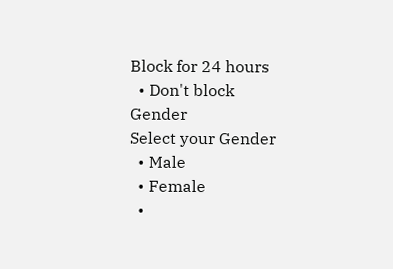Block for 24 hours
  • Don't block
Gender
Select your Gender
  • Male
  • Female
  •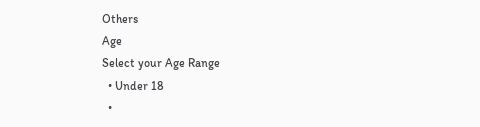Others
Age
Select your Age Range
  • Under 18
  •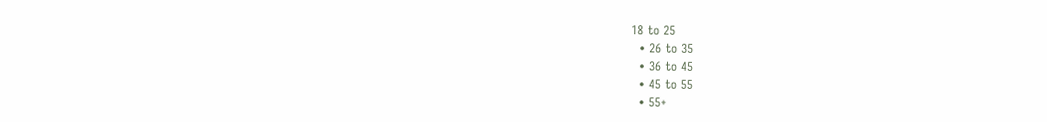18 to 25
  • 26 to 35
  • 36 to 45
  • 45 to 55
  • 55+